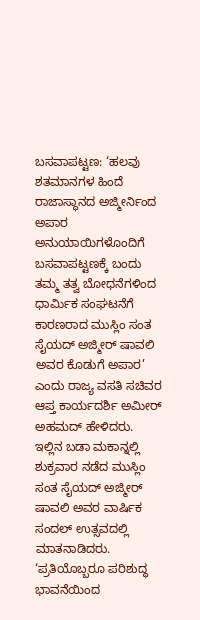ಬಸವಾಪಟ್ಟಣ: ‘ಹಲವು ಶತಮಾನಗಳ ಹಿಂದೆ ರಾಜಾಸ್ಥಾನದ ಅಜ್ಮೀರ್ನಿಂದ ಅಪಾರ ಅನುಯಾಯಿಗಳೊಂದಿಗೆ ಬಸವಾಪಟ್ಟಣಕ್ಕೆ ಬಂದು ತಮ್ಮ ತತ್ವ ಬೋಧನೆಗಳಿಂದ ಧಾರ್ಮಿಕ ಸಂಘಟನೆಗೆ ಕಾರಣರಾದ ಮುಸ್ಲಿಂ ಸಂತ ಸೈಯದ್ ಅಜ್ಮೀರ್ ಷಾವಲಿ ಅವರ ಕೊಡುಗೆ ಅಪಾರ’ ಎಂದು ರಾಜ್ಯ ವಸತಿ ಸಚಿವರ ಆಪ್ತ ಕಾರ್ಯದರ್ಶಿ ಅಮೀರ್ ಅಹಮದ್ ಹೇಳಿದರು.
ಇಲ್ಲಿನ ಬಡಾ ಮಕಾನ್ನಲ್ಲಿ ಶುಕ್ರವಾರ ನಡೆದ ಮುಸ್ಲಿಂ ಸಂತ ಸೈಯದ್ ಅಜ್ಮೀರ್ ಷಾವಲಿ ಅವರ ವಾರ್ಷಿಕ ಸಂದಲ್ ಉತ್ಸವದಲ್ಲಿ ಮಾತನಾಡಿದರು.
‘ಪ್ರತಿಯೊಬ್ಬರೂ ಪರಿಶುದ್ಧ ಭಾವನೆಯಿಂದ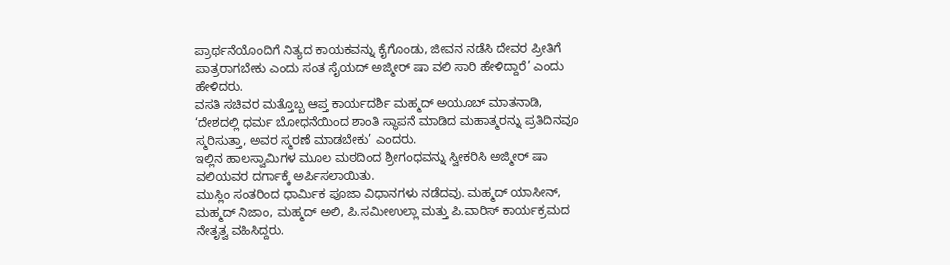ಪ್ರಾರ್ಥನೆಯೊಂದಿಗೆ ನಿತ್ಯದ ಕಾಯಕವನ್ನು ಕೈಗೊಂಡು, ಜೀವನ ನಡೆಸಿ ದೇವರ ಪ್ರೀತಿಗೆ ಪಾತ್ರರಾಗಬೇಕು ಎಂದು ಸಂತ ಸೈಯದ್ ಅಜ್ಮೀರ್ ಷಾ ವಲಿ ಸಾರಿ ಹೇಳಿದ್ದಾರೆ’ ಎಂದು ಹೇಳಿದರು.
ವಸತಿ ಸಚಿವರ ಮತ್ತೊಬ್ಬ ಆಪ್ತ ಕಾರ್ಯದರ್ಶಿ ಮಹ್ಮದ್ ಅಯೂಬ್ ಮಾತನಾಡಿ, ‘ದೇಶದಲ್ಲಿ ಧರ್ಮ ಬೋಧನೆಯಿಂದ ಶಾಂತಿ ಸ್ಥಾಪನೆ ಮಾಡಿದ ಮಹಾತ್ಮರನ್ನು ಪ್ರತಿದಿನವೂ ಸ್ಮರಿಸುತ್ತಾ, ಅವರ ಸ್ಮರಣೆ ಮಾಡಬೇಕು’ ಎಂದರು.
ಇಲ್ಲಿನ ಹಾಲಸ್ವಾಮಿಗಳ ಮೂಲ ಮಠದಿಂದ ಶ್ರೀಗಂಧವನ್ನು ಸ್ವೀಕರಿಸಿ ಅಜ್ಮೀರ್ ಷಾ ವಲಿಯವರ ದರ್ಗಾಕ್ಕೆ ಅರ್ಪಿಸಲಾಯಿತು.
ಮುಸ್ಲಿಂ ಸಂತರಿಂದ ಧಾರ್ಮಿಕ ಪೂಜಾ ವಿಧಾನಗಳು ನಡೆದವು. ಮಹ್ಮದ್ ಯಾಸೀನ್, ಮಹ್ಮದ್ ನಿಜಾಂ, ಮಹ್ಮದ್ ಅಲಿ, ಪಿ.ಸಮೀಉಲ್ಲಾ ಮತ್ತು ಪಿ.ವಾರಿಸ್ ಕಾರ್ಯಕ್ರಮದ ನೇತೃತ್ವ ವಹಿಸಿದ್ದರು.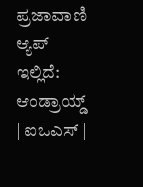ಪ್ರಜಾವಾಣಿ ಆ್ಯಪ್ ಇಲ್ಲಿದೆ: ಆಂಡ್ರಾಯ್ಡ್ | ಐಒಎಸ್ |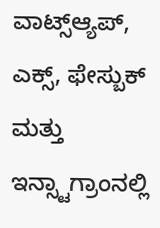ವಾಟ್ಸ್ಆ್ಯಪ್, ಎಕ್ಸ್, ಫೇಸ್ಬುಕ್ ಮತ್ತು ಇನ್ಸ್ಟಾಗ್ರಾಂನಲ್ಲಿ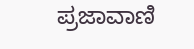ಪ್ರಜಾವಾಣಿ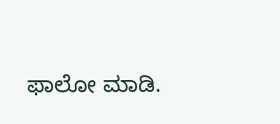ಫಾಲೋ ಮಾಡಿ.